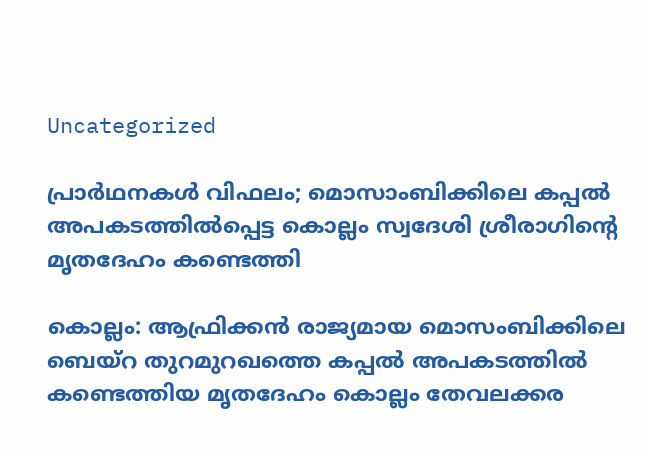Uncategorized

പ്രാർഥനകൾ വിഫലം; മൊസാംബിക്കിലെ കപ്പൽ അപകടത്തിൽപ്പെട്ട കൊല്ലം സ്വദേശി ശ്രീരാഗിൻ്റെ മൃതദേഹം കണ്ടെത്തി

കൊല്ലം: ആഫ്രിക്കൻ രാജ്യമായ മൊസംബിക്കിലെ ബെയ്റ തുറമുറഖത്തെ കപ്പൽ അപകടത്തിൽ കണ്ടെത്തിയ മൃതദേഹം കൊല്ലം തേവലക്കര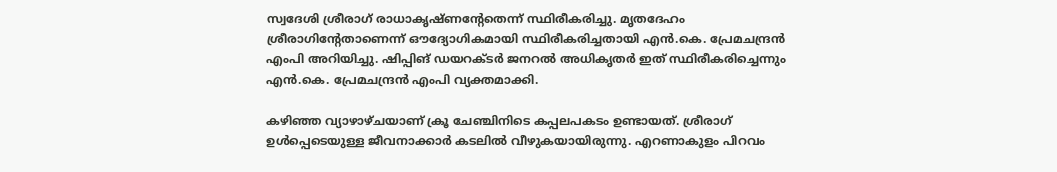സ്വദേശി ശ്രീരാഗ് രാധാകൃഷ്ണന്റേതെന്ന് സ്ഥിരീകരിച്ചു. മൃതദേഹം ശ്രീരാഗിൻ്റേതാണെന്ന് ഔദ്യോഗികമായി സ്ഥിരീകരിച്ചതായി എൻ.കെ. പ്രേമചന്ദ്രൻ എംപി അറിയിച്ചു. ഷിപ്പിങ് ഡയറക്ടര്‍ ജനറല്‍ അധികൃതര്‍ ഇത് സ്ഥിരീകരിച്ചെന്നും എൻ.കെ. പ്രേമചന്ദ്രൻ എംപി വ്യക്തമാക്കി.

കഴിഞ്ഞ വ്യാഴാഴ്ചയാണ് ക്രൂ ചേഞ്ചിനിടെ കപ്പലപകടം ഉണ്ടായത്. ശ്രീരാഗ് ഉൾപ്പെടെയുള്ള ജീവനാക്കാർ കടലിൽ വീഴുകയായിരുന്നു. എറണാകുളം പിറവം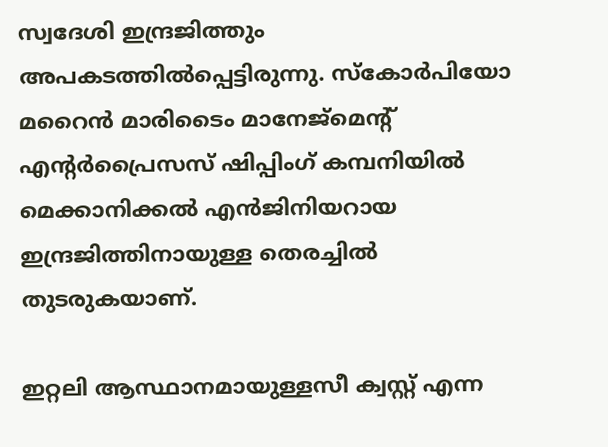സ്വദേശി ഇന്ദ്രജിത്തും അപകടത്തിൽപ്പെട്ടിരുന്നു. സ്കോർപിയോ മറൈൻ മാരിടൈം മാനേജ്മെൻ്റ് എൻ്റർപ്രൈസസ് ഷിപ്പിംഗ് കമ്പനിയിൽ മെക്കാനിക്കൽ എൻജിനിയറായ ഇന്ദ്രജിത്തിനായുള്ള തെരച്ചിൽ തുടരുകയാണ്.

ഇറ്റലി ആസ്ഥാനമായുള്ളസീ ക്വസ്റ്റ് എന്ന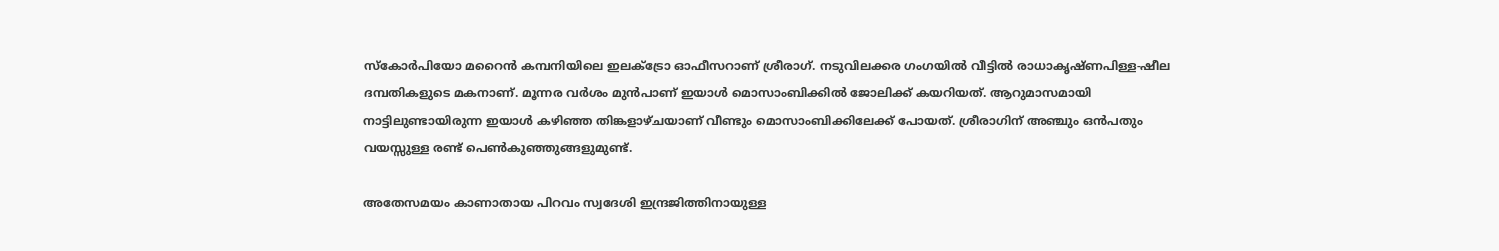സ്കോർപിയോ മറൈൻ കമ്പനിയിലെ ഇലക്‌ട്രോ ഓഫീസറാണ് ശ്രീരാഗ്. നടുവിലക്കര ഗംഗയിൽ വീട്ടിൽ രാധാകൃഷ്ണപിള്ള-ഷീല ദമ്പതികളുടെ മകനാണ്. മൂന്നര വർശം മുൻപാണ് ഇയാൾ മൊസാംബിക്കിൽ ജോലിക്ക് കയറിയത്. ആറുമാസമായി നാട്ടിലുണ്ടായിരുന്ന ഇയാൾ കഴിഞ്ഞ തിങ്കളാഴ്ചയാണ് വീണ്ടും മൊസാംബിക്കിലേക്ക് പോയത്. ശ്രീരാഗിന് അഞ്ചും ഒൻപതും വയസ്സുള്ള രണ്ട് പെൺകുഞ്ഞുങ്ങളുമുണ്ട്.

അതേസമയം കാണാതായ പിറവം സ്വദേശി ഇന്ദ്രജിത്തിനായുള്ള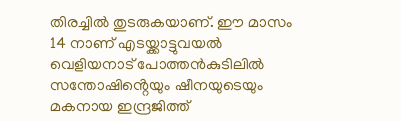തിരച്ചിൽ തുടരുകയാണ്. ഈ മാസം 14 നാണ് എടയ്ക്കാട്ടുവയൽ വെളിയനാട് പോത്തൻകുടിലിൽ സന്തോഷിൻ്റെയും ഷീനയുടെയും മകനായ ഇന്ദ്രജിത്ത്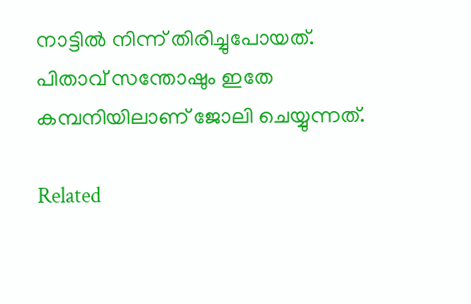നാട്ടിൽ നിന്ന് തിരിച്ചുപോയത്. പിതാവ് സന്തോഷും ഇതേ കമ്പനിയിലാണ് ജോലി ചെയ്യുന്നത്.

Related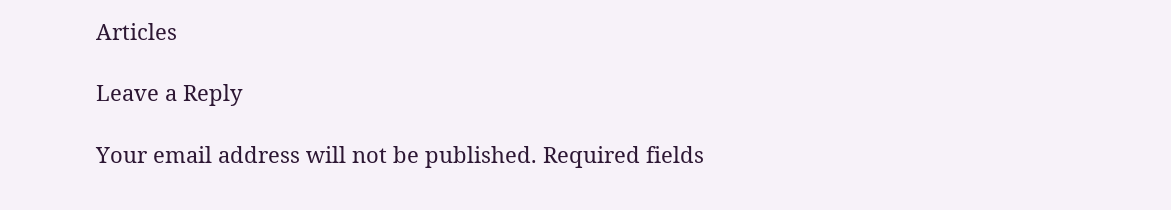Articles

Leave a Reply

Your email address will not be published. Required fields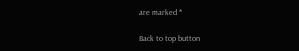are marked *

Back to top button